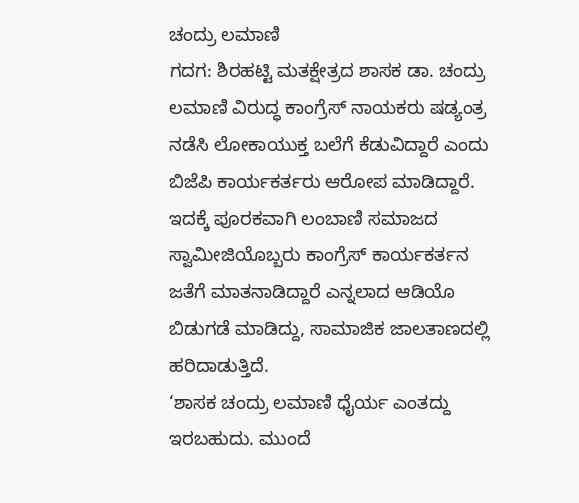ಚಂದ್ರು ಲಮಾಣಿ
ಗದಗ: ಶಿರಹಟ್ಟಿ ಮತಕ್ಷೇತ್ರದ ಶಾಸಕ ಡಾ. ಚಂದ್ರು ಲಮಾಣಿ ವಿರುದ್ಧ ಕಾಂಗ್ರೆಸ್ ನಾಯಕರು ಷಡ್ಯಂತ್ರ ನಡೆಸಿ ಲೋಕಾಯುಕ್ತ ಬಲೆಗೆ ಕೆಡುವಿದ್ದಾರೆ ಎಂದು ಬಿಜೆಪಿ ಕಾರ್ಯಕರ್ತರು ಆರೋಪ ಮಾಡಿದ್ದಾರೆ.
ಇದಕ್ಕೆ ಪೂರಕವಾಗಿ ಲಂಬಾಣಿ ಸಮಾಜದ ಸ್ವಾಮೀಜಿಯೊಬ್ಬರು ಕಾಂಗ್ರೆಸ್ ಕಾರ್ಯಕರ್ತನ ಜತೆಗೆ ಮಾತನಾಡಿದ್ದಾರೆ ಎನ್ನಲಾದ ಆಡಿಯೊ ಬಿಡುಗಡೆ ಮಾಡಿದ್ದು, ಸಾಮಾಜಿಕ ಜಾಲತಾಣದಲ್ಲಿ ಹರಿದಾಡುತ್ತಿದೆ.
‘ಶಾಸಕ ಚಂದ್ರು ಲಮಾಣಿ ಧೈರ್ಯ ಎಂತದ್ದು ಇರಬಹುದು. ಮುಂದೆ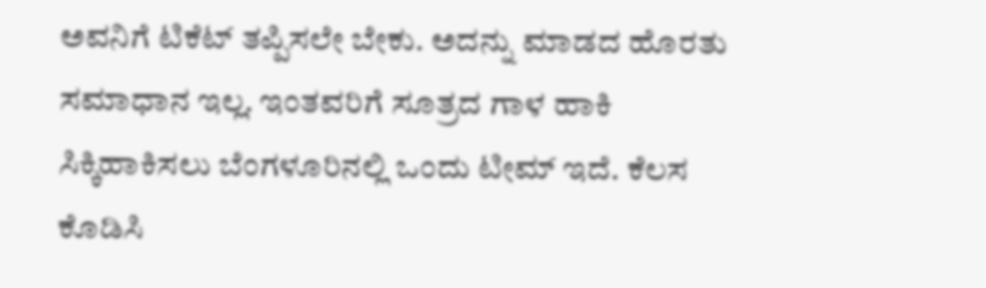ಅವನಿಗೆ ಟಿಕೆಟ್ ತಪ್ಪಿಸಲೇ ಬೇಕು. ಅದನ್ನು ಮಾಡದ ಹೊರತು ಸಮಾಧಾನ ಇಲ್ಲ. ಇಂತವರಿಗೆ ಸೂತ್ರದ ಗಾಳ ಹಾಕಿ ಸಿಕ್ಕಿಹಾಕಿಸಲು ಬೆಂಗಳೂರಿನಲ್ಲಿ ಒಂದು ಟೀಮ್ ಇದೆ. ಕೆಲಸ ಕೊಡಿಸಿ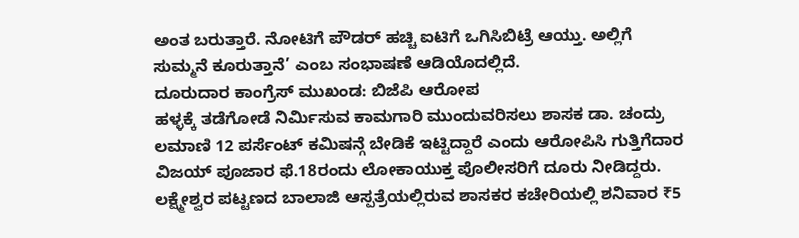ಅಂತ ಬರುತ್ತಾರೆ. ನೋಟಿಗೆ ಪೌಡರ್ ಹಚ್ಚಿ ಐಟಿಗೆ ಒಗಿಸಿಬಿಟ್ರೆ ಆಯ್ತು. ಅಲ್ಲಿಗೆ ಸುಮ್ಮನೆ ಕೂರುತ್ತಾನೆ’ ಎಂಬ ಸಂಭಾಷಣೆ ಆಡಿಯೊದಲ್ಲಿದೆ.
ದೂರುದಾರ ಕಾಂಗ್ರೆಸ್ ಮುಖಂಡ: ಬಿಜೆಪಿ ಆರೋಪ
ಹಳ್ಳಕ್ಕೆ ತಡೆಗೋಡೆ ನಿರ್ಮಿಸುವ ಕಾಮಗಾರಿ ಮುಂದುವರಿಸಲು ಶಾಸಕ ಡಾ. ಚಂದ್ರು ಲಮಾಣಿ 12 ಪರ್ಸೆಂಟ್ ಕಮಿಷನ್ಗೆ ಬೇಡಿಕೆ ಇಟ್ಟಿದ್ದಾರೆ ಎಂದು ಆರೋಪಿಸಿ ಗುತ್ತಿಗೆದಾರ ವಿಜಯ್ ಪೂಜಾರ ಫೆ.18ರಂದು ಲೋಕಾಯುಕ್ತ ಪೊಲೀಸರಿಗೆ ದೂರು ನೀಡಿದ್ದರು.
ಲಕ್ಷ್ಮೇಶ್ವರ ಪಟ್ಟಣದ ಬಾಲಾಜಿ ಆಸ್ಪತ್ರೆಯಲ್ಲಿರುವ ಶಾಸಕರ ಕಚೇರಿಯಲ್ಲಿ ಶನಿವಾರ ₹5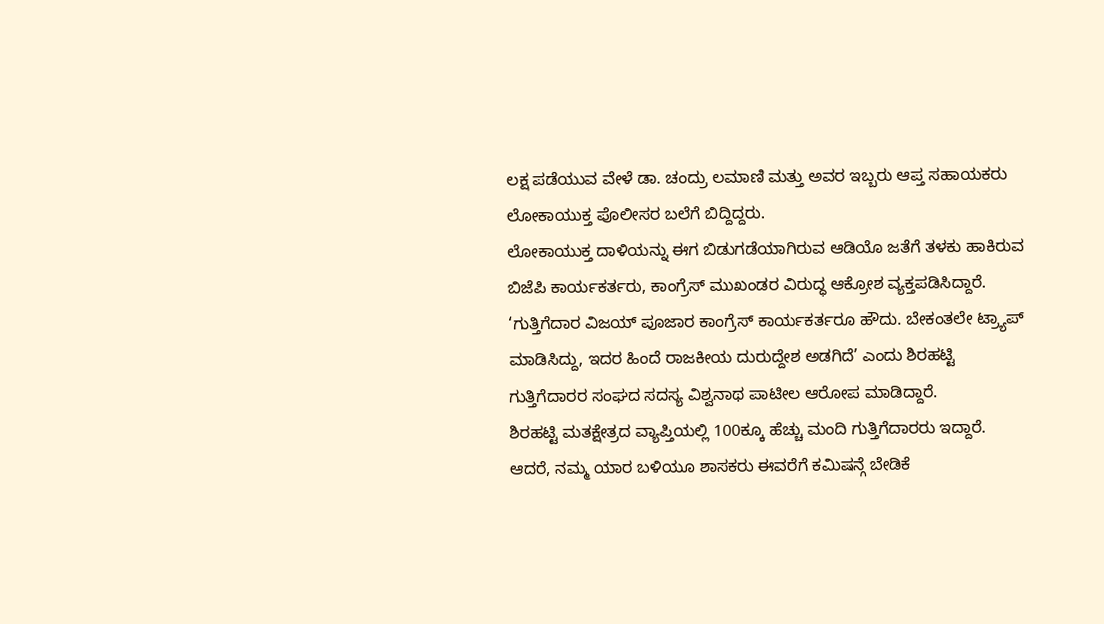ಲಕ್ಷ ಪಡೆಯುವ ವೇಳೆ ಡಾ. ಚಂದ್ರು ಲಮಾಣಿ ಮತ್ತು ಅವರ ಇಬ್ಬರು ಆಪ್ತ ಸಹಾಯಕರು ಲೋಕಾಯುಕ್ತ ಪೊಲೀಸರ ಬಲೆಗೆ ಬಿದ್ದಿದ್ದರು.
ಲೋಕಾಯುಕ್ತ ದಾಳಿಯನ್ನು ಈಗ ಬಿಡುಗಡೆಯಾಗಿರುವ ಆಡಿಯೊ ಜತೆಗೆ ತಳಕು ಹಾಕಿರುವ ಬಿಜೆಪಿ ಕಾರ್ಯಕರ್ತರು, ಕಾಂಗ್ರೆಸ್ ಮುಖಂಡರ ವಿರುದ್ಧ ಆಕ್ರೋಶ ವ್ಯಕ್ತಪಡಿಸಿದ್ದಾರೆ.
‘ಗುತ್ತಿಗೆದಾರ ವಿಜಯ್ ಪೂಜಾರ ಕಾಂಗ್ರೆಸ್ ಕಾರ್ಯಕರ್ತರೂ ಹೌದು. ಬೇಕಂತಲೇ ಟ್ರ್ಯಾಪ್ ಮಾಡಿಸಿದ್ದು, ಇದರ ಹಿಂದೆ ರಾಜಕೀಯ ದುರುದ್ದೇಶ ಅಡಗಿದೆ’ ಎಂದು ಶಿರಹಟ್ಟಿ ಗುತ್ತಿಗೆದಾರರ ಸಂಘದ ಸದಸ್ಯ ವಿಶ್ವನಾಥ ಪಾಟೀಲ ಆರೋಪ ಮಾಡಿದ್ದಾರೆ.
ಶಿರಹಟ್ಟಿ ಮತಕ್ಷೇತ್ರದ ವ್ಯಾಪ್ತಿಯಲ್ಲಿ 100ಕ್ಕೂ ಹೆಚ್ಚು ಮಂದಿ ಗುತ್ತಿಗೆದಾರರು ಇದ್ದಾರೆ. ಆದರೆ, ನಮ್ಮ ಯಾರ ಬಳಿಯೂ ಶಾಸಕರು ಈವರೆಗೆ ಕಮಿಷನ್ಗೆ ಬೇಡಿಕೆ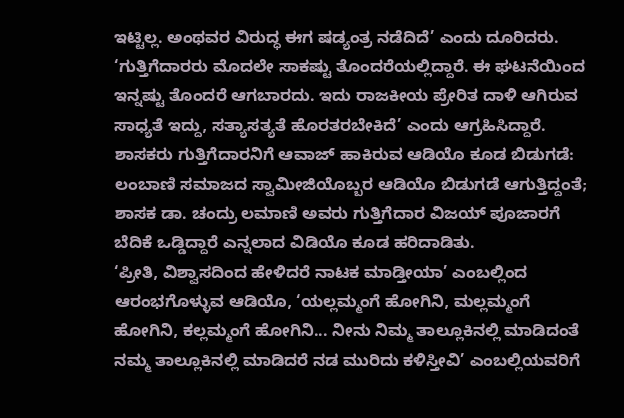ಇಟ್ಟಿಲ್ಲ. ಅಂಥವರ ವಿರುದ್ಧ ಈಗ ಷಡ್ಯಂತ್ರ ನಡೆದಿದೆ’ ಎಂದು ದೂರಿದರು.
‘ಗುತ್ತಿಗೆದಾರರು ಮೊದಲೇ ಸಾಕಷ್ಟು ತೊಂದರೆಯಲ್ಲಿದ್ದಾರೆ. ಈ ಘಟನೆಯಿಂದ ಇನ್ನಷ್ಟು ತೊಂದರೆ ಆಗಬಾರದು. ಇದು ರಾಜಕೀಯ ಪ್ರೇರಿತ ದಾಳಿ ಆಗಿರುವ ಸಾಧ್ಯತೆ ಇದ್ದು, ಸತ್ಯಾಸತ್ಯತೆ ಹೊರತರಬೇಕಿದೆ’ ಎಂದು ಆಗ್ರಹಿಸಿದ್ದಾರೆ.
ಶಾಸಕರು ಗುತ್ತಿಗೆದಾರನಿಗೆ ಆವಾಜ್ ಹಾಕಿರುವ ಆಡಿಯೊ ಕೂಡ ಬಿಡುಗಡೆ:
ಲಂಬಾಣಿ ಸಮಾಜದ ಸ್ವಾಮೀಜಿಯೊಬ್ಬರ ಆಡಿಯೊ ಬಿಡುಗಡೆ ಆಗುತ್ತಿದ್ದಂತೆ; ಶಾಸಕ ಡಾ. ಚಂದ್ರು ಲಮಾಣಿ ಅವರು ಗುತ್ತಿಗೆದಾರ ವಿಜಯ್ ಪೂಜಾರಗೆ ಬೆದಿಕೆ ಒಡ್ಡಿದ್ದಾರೆ ಎನ್ನಲಾದ ವಿಡಿಯೊ ಕೂಡ ಹರಿದಾಡಿತು.
‘ಪ್ರೀತಿ, ವಿಶ್ವಾಸದಿಂದ ಹೇಳಿದರೆ ನಾಟಕ ಮಾಡ್ತೀಯಾ’ ಎಂಬಲ್ಲಿಂದ ಆರಂಭಗೊಳ್ಳುವ ಆಡಿಯೊ, ‘ಯಲ್ಲಮ್ಮಂಗೆ ಹೋಗಿನಿ, ಮಲ್ಲಮ್ಮಂಗೆ ಹೋಗಿನಿ, ಕಲ್ಲಮ್ಮಂಗೆ ಹೋಗಿನಿ... ನೀನು ನಿಮ್ಮ ತಾಲ್ಲೂಕಿನಲ್ಲಿ ಮಾಡಿದಂತೆ ನಮ್ಮ ತಾಲ್ಲೂಕಿನಲ್ಲಿ ಮಾಡಿದರೆ ನಡ ಮುರಿದು ಕಳಿಸ್ತೀವಿ’ ಎಂಬಲ್ಲಿಯವರಿಗೆ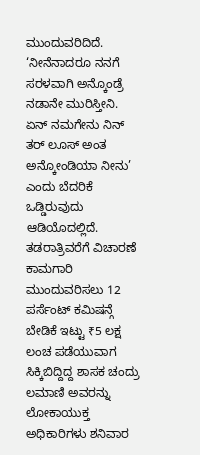ಮುಂದುವರಿದಿದೆ.
‘ನೀನೆನಾದರೂ ನನಗೆ ಸರಳವಾಗಿ ಅನ್ಕೊಂಡ್ರೆ ನಡಾನೇ ಮುರಿಸ್ತೀನಿ. ಏನ್ ನಮಗೇನು ನಿನ್ ತರ್ ಲೂಸ್ ಅಂತ ಅನ್ಕೋಂಡಿಯಾ ನೀನು’ ಎಂದು ಬೆದರಿಕೆ ಒಡ್ಡಿರುವುದು ಆಡಿಯೊದಲ್ಲಿದೆ.
ತಡರಾತ್ರಿವರೆಗೆ ವಿಚಾರಣೆ
ಕಾಮಗಾರಿ ಮುಂದುವರಿಸಲು 12 ಪರ್ಸೆಂಟ್ ಕಮಿಷನ್ಗೆ ಬೇಡಿಕೆ ಇಟ್ಟು ₹5 ಲಕ್ಷ ಲಂಚ ಪಡೆಯುವಾಗ ಸಿಕ್ಕಿಬಿದ್ದಿದ್ದ ಶಾಸಕ ಚಂದ್ರು ಲಮಾಣಿ ಅವರನ್ನು ಲೋಕಾಯುಕ್ತ ಅಧಿಕಾರಿಗಳು ಶನಿವಾರ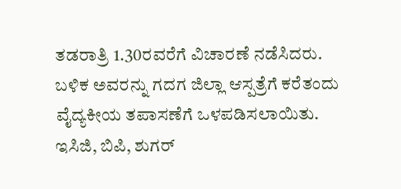ತಡರಾತ್ರಿ 1.30ರವರೆಗೆ ವಿಚಾರಣೆ ನಡೆಸಿದರು.
ಬಳಿಕ ಅವರನ್ನು ಗದಗ ಜಿಲ್ಲಾ ಆಸ್ಪತ್ರೆಗೆ ಕರೆತಂದು ವೈದ್ಯಕೀಯ ತಪಾಸಣೆಗೆ ಒಳಪಡಿಸಲಾಯಿತು.
ಇಸಿಜಿ, ಬಿಪಿ, ಶುಗರ್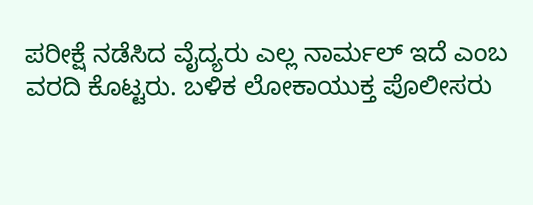ಪರೀಕ್ಷೆ ನಡೆಸಿದ ವೈದ್ಯರು ಎಲ್ಲ ನಾರ್ಮಲ್ ಇದೆ ಎಂಬ ವರದಿ ಕೊಟ್ಟರು. ಬಳಿಕ ಲೋಕಾಯುಕ್ತ ಪೊಲೀಸರು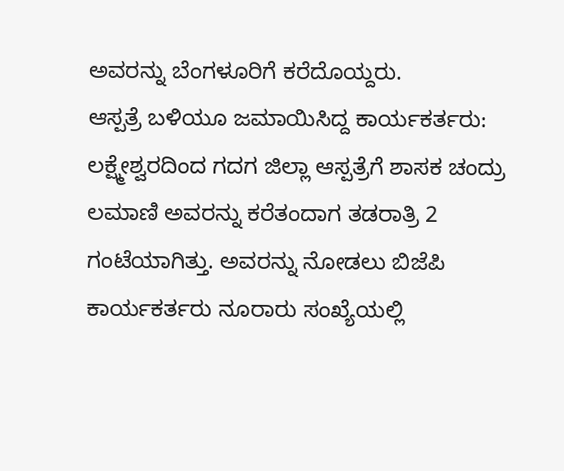ಅವರನ್ನು ಬೆಂಗಳೂರಿಗೆ ಕರೆದೊಯ್ದರು.
ಆಸ್ಪತ್ರೆ ಬಳಿಯೂ ಜಮಾಯಿಸಿದ್ದ ಕಾರ್ಯಕರ್ತರು:
ಲಕ್ಷ್ಮೇಶ್ವರದಿಂದ ಗದಗ ಜಿಲ್ಲಾ ಆಸ್ಪತ್ರೆಗೆ ಶಾಸಕ ಚಂದ್ರು ಲಮಾಣಿ ಅವರನ್ನು ಕರೆತಂದಾಗ ತಡರಾತ್ರಿ 2 ಗಂಟೆಯಾಗಿತ್ತು. ಅವರನ್ನು ನೋಡಲು ಬಿಜೆಪಿ ಕಾರ್ಯಕರ್ತರು ನೂರಾರು ಸಂಖ್ಯೆಯಲ್ಲಿ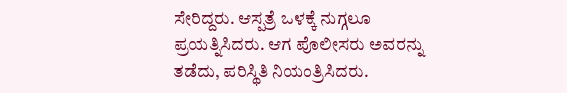ಸೇರಿದ್ದರು. ಆಸ್ಪತ್ರೆ ಒಳಕ್ಕೆ ನುಗ್ಗಲೂ ಪ್ರಯತ್ನಿಸಿದರು. ಆಗ ಪೊಲೀಸರು ಅವರನ್ನು ತಡೆದು, ಪರಿಸ್ಥಿತಿ ನಿಯಂತ್ರಿಸಿದರು.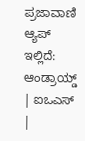ಪ್ರಜಾವಾಣಿ ಆ್ಯಪ್ ಇಲ್ಲಿದೆ: ಆಂಡ್ರಾಯ್ಡ್ | ಐಒಎಸ್ |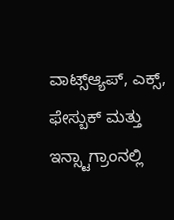ವಾಟ್ಸ್ಆ್ಯಪ್, ಎಕ್ಸ್, ಫೇಸ್ಬುಕ್ ಮತ್ತು ಇನ್ಸ್ಟಾಗ್ರಾಂನಲ್ಲಿ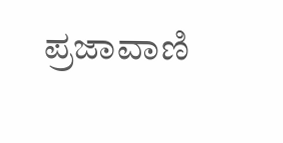ಪ್ರಜಾವಾಣಿ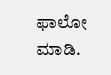ಫಾಲೋ ಮಾಡಿ.